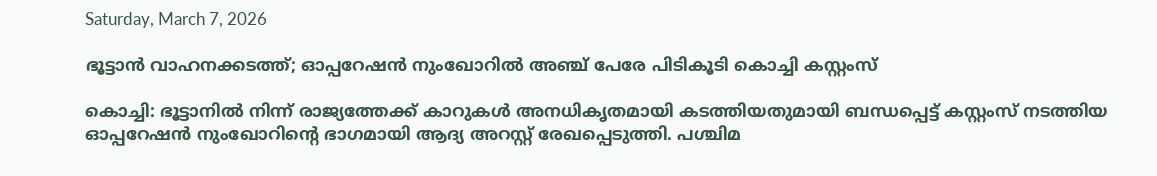Saturday, March 7, 2026

ഭൂട്ടാൻ വാഹനക്കടത്ത്; ഓപ്പറേഷൻ നുംഖോറിൽ അഞ്ച് പേരേ പിടികൂടി കൊച്ചി കസ്റ്റംസ്

കൊച്ചി: ഭൂട്ടാനിൽ നിന്ന് രാജ്യത്തേക്ക് കാറുകൾ അനധികൃതമായി കടത്തിയതുമായി ബന്ധപ്പെട്ട് കസ്റ്റംസ് നടത്തിയ ഓപ്പറേഷൻ നുംഖോറിന്റെ ഭാഗമായി ആദ്യ അറസ്റ്റ് രേഖപ്പെടുത്തി. പശ്ചിമ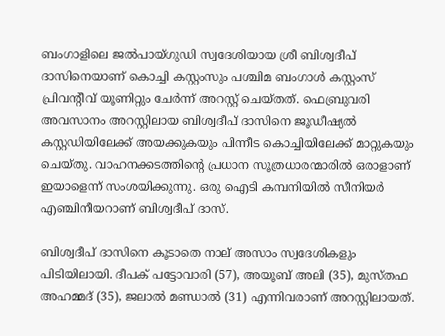ബംഗാളിലെ ജൽപായ്ഗുഡി സ്വദേശിയായ ശ്രീ ബിശ്വദീപ് ദാസിനെയാണ് കൊച്ചി കസ്റ്റംസും പശ്ചിമ ബംഗാൾ കസ്റ്റംസ് പ്രിവന്റീവ് യൂണിറ്റും ചേർന്ന് അറസ്റ്റ് ചെയ്തത്. ഫെബ്രുവരി അവസാനം അറസ്റ്റിലായ ബിശ്വദീപ് ദാസിനെ ജൂഡീഷ്യൽ കസ്റ്റഡിയിലേക്ക് അയക്കുകയും പിന്നീട കൊച്ചിയിലേക്ക് മാറ്റുകയും ചെയ്തു. വാഹനക്കടത്തിന്റെ പ്രധാന സൂത്രധാരന്മാരിൽ ഒരാളാണ് ഇയാളെന്ന് സംശയിക്കുന്നു. ഒരു ഐടി കമ്പനിയിൽ സീനിയർ എഞ്ചിനീയറാണ് ബിശ്വദീപ് ദാസ്.

ബിശ്വദീപ് ദാസിനെ കൂടാതെ നാല് അസാം സ്വദേശികളും പിടിയിലായി. ദീപക് പട്ടോവാരി (57), അയൂബ് അലി (35), മുസ്തഫ അഹമ്മദ് (35), ജലാൽ മണ്ഡാൽ (31) എന്നിവരാണ് അറസ്റ്റിലായത്.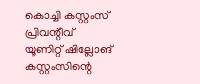കൊച്ചി കസ്റ്റംസ് പ്രിവന്റീവ് യൂണിറ്റ് ഷില്ലോങ് കസ്റ്റംസിന്റെ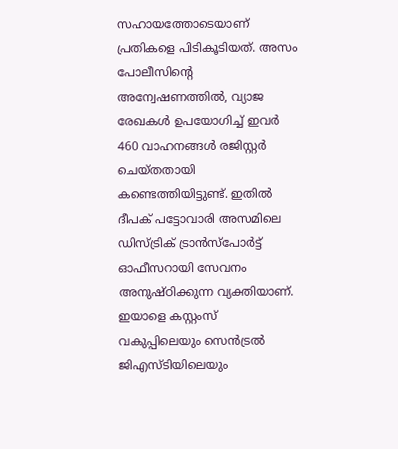സഹായത്തോടെയാണ് പ്രതികളെ പിടികൂടിയത്. അസം പോലീസിന്റെ അന്വേഷണത്തിൽ, വ്യാജ രേഖകൾ ഉപയോഗിച്ച് ഇവർ 460 വാഹനങ്ങൾ രജിസ്റ്റർ ചെയ്തതായി കണ്ടെത്തിയിട്ടുണ്ട്. ഇതിൽ ദീപക് പട്ടോവാരി അസമിലെ ഡിസ്ട്രിക് ട്രാൻസ്‌പോർട്ട് ഓഫീസറായി സേവനം അനുഷ്ഠിക്കുന്ന വ്യക്തിയാണ്. ഇയാളെ കസ്റ്റംസ് വകുപ്പിലെയും സെൻട്രൽ ജിഎസ്ടിയിലെയും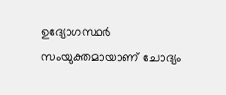ഉദ്യോഗസ്ഥർ സംയുക്തമായാണ് ചോദ്യം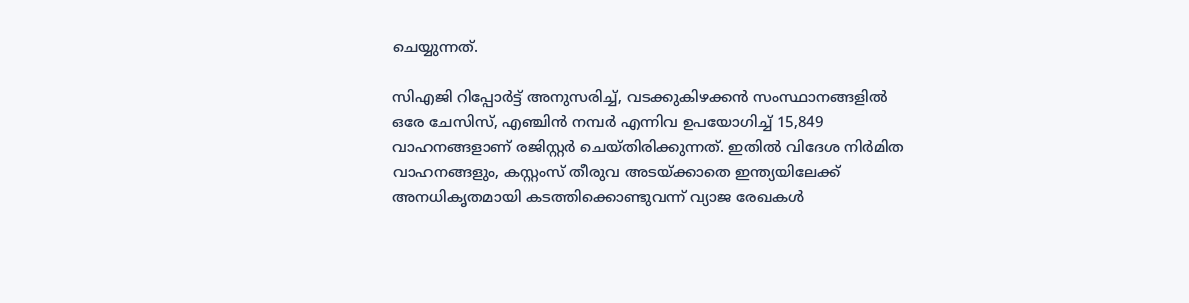ചെയ്യുന്നത്.

സിഎജി റിപ്പോർട്ട് അനുസരിച്ച്, വടക്കുകിഴക്കൻ സംസ്ഥാനങ്ങളിൽ ഒരേ ചേസിസ്, എഞ്ചിൻ നമ്പർ എന്നിവ ഉപയോഗിച്ച് 15,849 വാഹനങ്ങളാണ് രജിസ്റ്റർ ചെയ്തിരിക്കുന്നത്. ഇതിൽ വിദേശ നിർമിത വാഹനങ്ങളും, കസ്റ്റംസ് തീരുവ അടയ്ക്കാതെ ഇന്ത്യയിലേക്ക് അനധികൃതമായി കടത്തിക്കൊണ്ടുവന്ന് വ്യാജ രേഖകൾ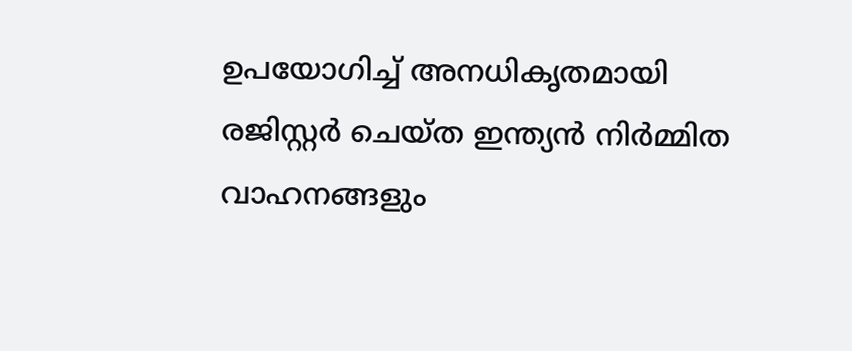ഉപയോഗിച്ച് അനധികൃതമായി രജിസ്റ്റർ ചെയ്ത ഇന്ത്യൻ നിർമ്മിത വാഹനങ്ങളും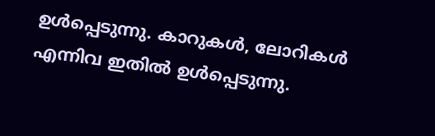ഉൾപ്പെടുന്നു. കാറുകൾ, ലോറികൾ എന്നിവ ഇതിൽ ഉൾപ്പെടുന്നു.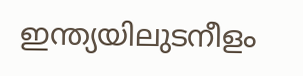ഇന്ത്യയിലുടനീളം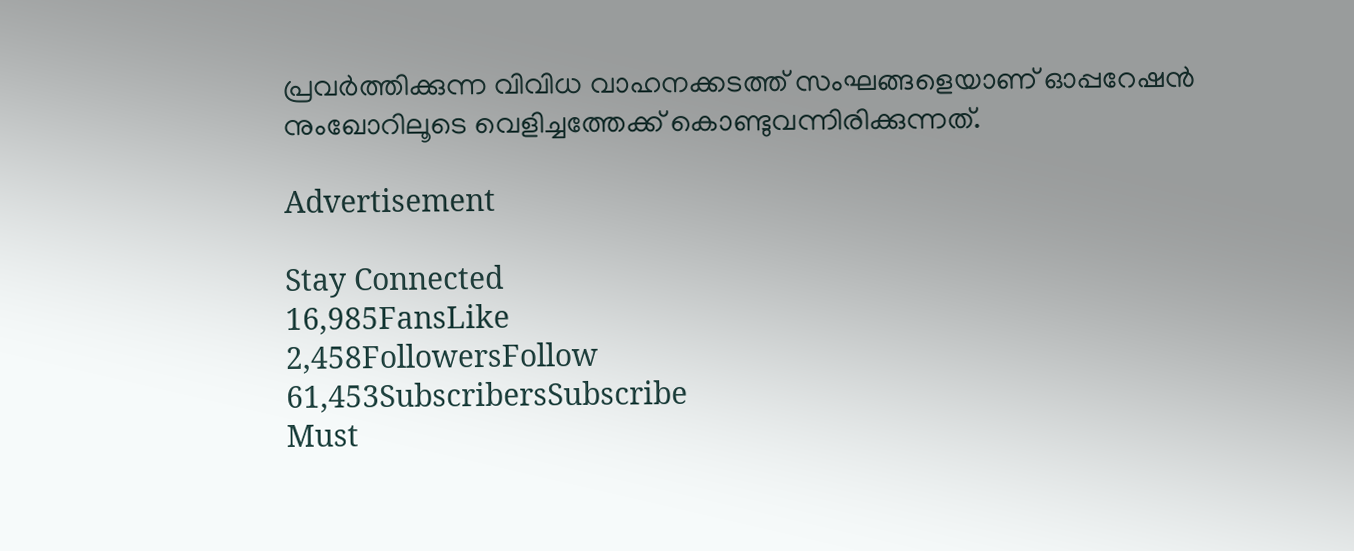പ്രവർത്തിക്കുന്ന വിവിധ വാഹനക്കടത്ത് സംഘങ്ങളെയാണ് ഓപ്പറേഷൻ നുംഖോറിലൂടെ വെളിച്ചത്തേക്ക് കൊണ്ടുവന്നിരിക്കുന്നത്.

Advertisement

Stay Connected
16,985FansLike
2,458FollowersFollow
61,453SubscribersSubscribe
Must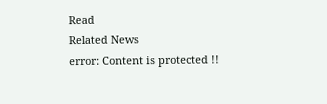Read
Related News
error: Content is protected !!